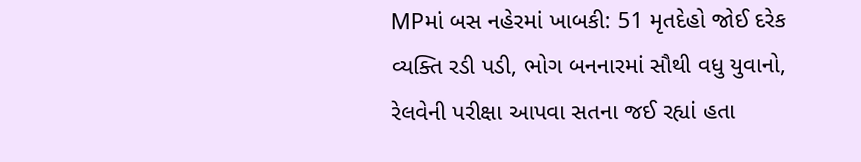MPમાં બસ નહેરમાં ખાબકી: 51 મૃતદેહો જોઈ દરેક વ્યક્તિ રડી પડી, ભોગ બનનારમાં સૌથી વધુ યુવાનો, રેલવેની પરીક્ષા આપવા સતના જઈ રહ્યાં હતા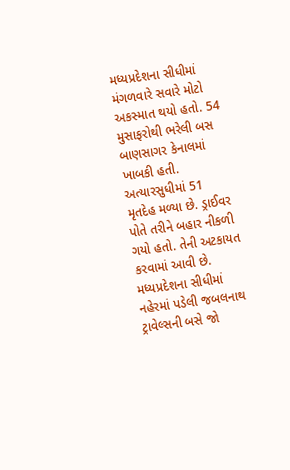મધ્યપ્રદેશના સીધીમાં મંગળવારે સવારે મોટો અકસ્માત થયો હતો. 54 મુસાફરોથી ભરેલી બસ બાણસાગર કેનાલમાં ખાબકી હતી. અત્યારસુધીમાં 51 મૃતદેહ મળ્યા છે. ડ્રાઈવર પોતે તરીને બહાર નીકળી ગયો હતો. તેની અટકાયત કરવામાં આવી છે. મધ્યપ્રદેશના સીધીમાં નહેરમાં પડેલી જબલનાથ ટ્રાવેલ્સની બસે જો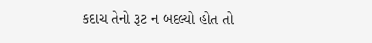કદાચ તેનો રૂટ ન બદલ્યો હોત તો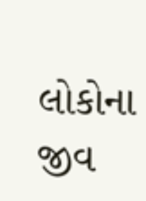લોકોના જીવ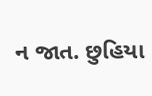ન જાત. છુહિયા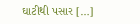ઘાટીથી પસાર […]